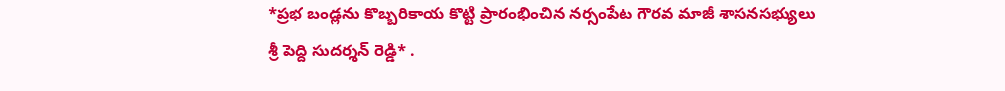*ప్రభ బండ్లను కొబ్బరికాయ కొట్టి ప్రారంభించిన నర్సంపేట గౌరవ మాజీ శాసనసభ్యులు శ్రీ పెద్ది సుదర్శన్ రెడ్డి* .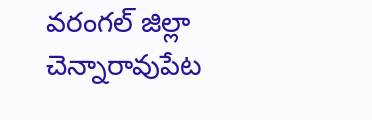వరంగల్ జిల్లా చెన్నారావుపేట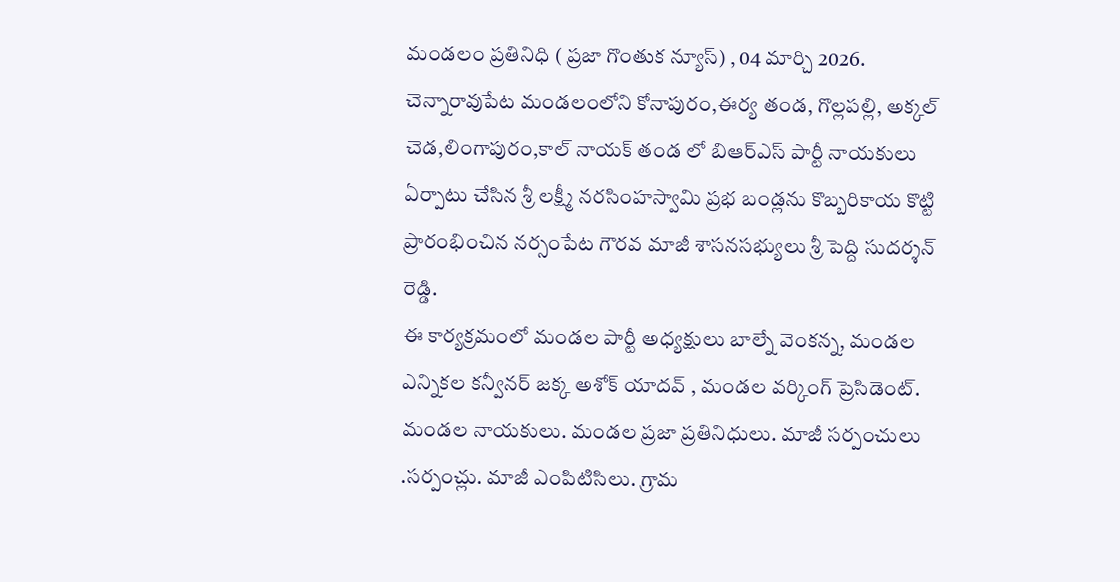మండలం ప్రతినిధి ( ప్రజా గొంతుక న్యూస్) , 04 మార్చి 2026.
చెన్నారావుపేట మండలంలోని కోనాపురం,ఈర్య తండ, గొల్లపల్లి, అక్కల్ చెడ,లింగాపురం,కాల్ నాయక్ తండ లో బిఆర్ఎస్ పార్టీ నాయకులు ఏర్పాటు చేసిన శ్రీ లక్ష్మీ నరసింహస్వామి ప్రభ బండ్లను కొబ్బరికాయ కొట్టి ప్రారంభించిన నర్సంపేట గౌరవ మాజీ శాసనసభ్యులు శ్రీ పెద్ది సుదర్శన్ రెడ్డి.
ఈ కార్యక్రమంలో మండల పార్టీ అధ్యక్షులు బాల్నే వెంకన్న, మండల ఎన్నికల కన్వీనర్ జక్క అశోక్ యాదవ్ , మండల వర్కింగ్ ప్రెసిడెంట్. మండల నాయకులు. మండల ప్రజా ప్రతినిధులు. మాజీ సర్పంచులు .సర్పంచ్లు. మాజీ ఎంపిటిసిలు. గ్రామ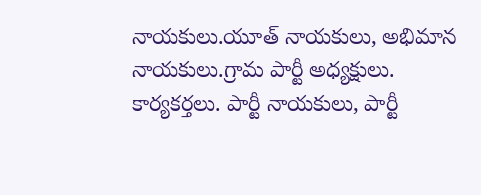నాయకులు.యూత్ నాయకులు, అభిమాన నాయకులు.గ్రామ పార్టీ అధ్యక్షులు.
కార్యకర్తలు. పార్టీ నాయకులు, పార్టీ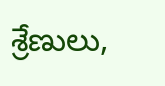శ్రేణులు,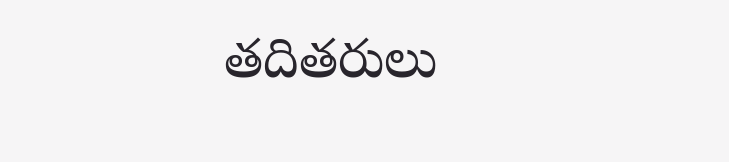తదితరులు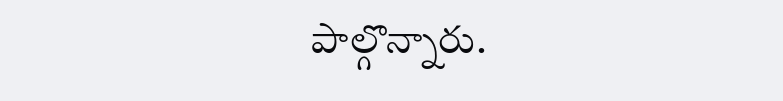పాల్గొన్నారు.